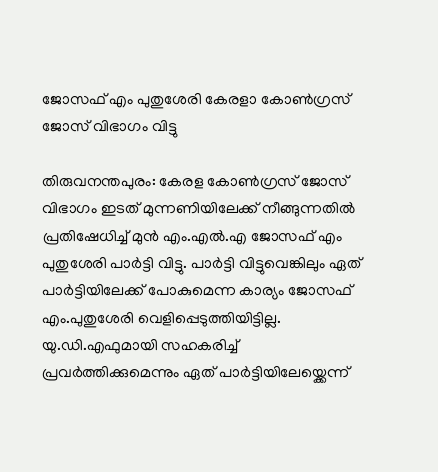ജോസഫ് എം പുതുശേരി കേരളാ കോണ്‍ഗ്രസ് ജോസ് വിഭാഗം വിട്ടു

തിരുവനന്തപുരം: കേരള കോണ്‍ഗ്രസ് ജോസ് വിഭാഗം ഇടത് മുന്നണിയിലേക്ക് നീങ്ങുന്നതില്‍ പ്രതിഷേധിച്ച് മുന്‍ എം.എല്‍.എ ജോസഫ് എം പുതുശേരി പാര്‍ട്ടി വിട്ടു. പാര്‍ട്ടി വിട്ടുവെങ്കിലും ഏത് പാര്‍ട്ടിയിലേക്ക് പോകുമെന്ന കാര്യം ജോസഫ് എം.പുതുശേരി വെളിപ്പെടുത്തിയിട്ടില്ല. യു.ഡി.എഫുമായി സഹകരിച്ച് പ്രവര്‍ത്തിക്കുമെന്നും ഏത് പാര്‍ട്ടിയിലേയ്ക്കെന്ന്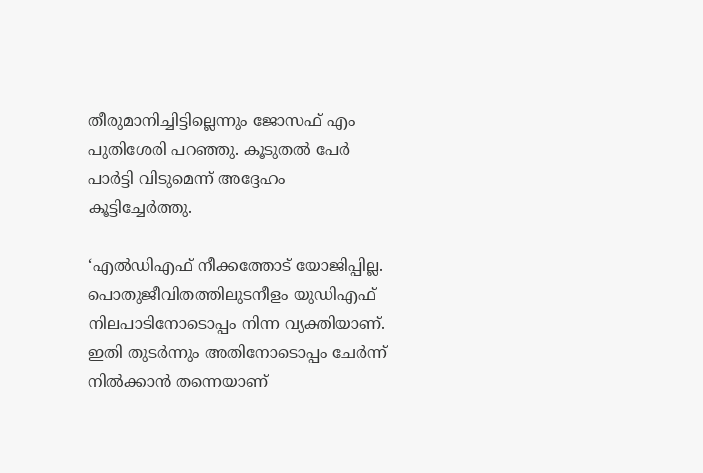തീരുമാനിച്ചിട്ടില്ലെന്നും ജോസഫ് എം പുതിശേരി പറഞ്ഞു. കൂടുതല്‍ പേര്‍ പാര്‍ട്ടി വിടുമെന്ന് അദ്ദേഹം കൂട്ടിച്ചേര്‍ത്തു.

‘എല്‍ഡിഎഫ് നീക്കത്തോട് യോജിപ്പില്ല. പൊതുജീവിതത്തിലുടനീളം യുഡിഎഫ് നിലപാടിനോടൊപ്പം നിന്ന വ്യക്തിയാണ്. ഇതി തുടര്‍ന്നും അതിനോടൊപ്പം ചേര്‍ന്ന് നില്‍ക്കാന്‍ തന്നെയാണ്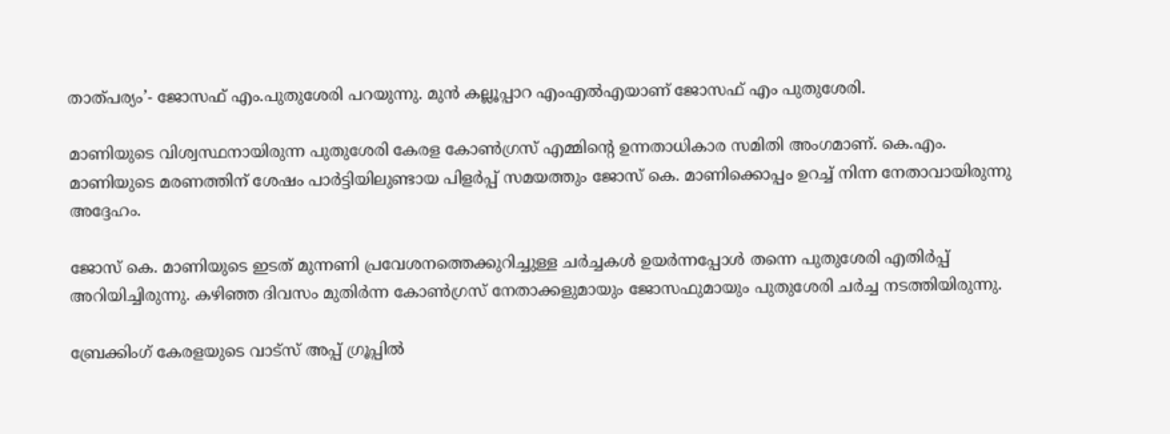താത്പര്യം’- ജോസഫ് എം.പുതുശേരി പറയുന്നു. മുന്‍ കല്ലൂപ്പാറ എംഎല്‍എയാണ് ജോസഫ് എം പുതുശേരി.

മാണിയുടെ വിശ്വസ്ഥനായിരുന്ന പുതുശേരി കേരള കോണ്‍ഗ്രസ് എമ്മിന്റെ ഉന്നതാധികാര സമിതി അംഗമാണ്. കെ.എം. മാണിയുടെ മരണത്തിന് ശേഷം പാര്‍ട്ടിയിലുണ്ടായ പിളര്‍പ്പ് സമയത്തും ജോസ് കെ. മാണിക്കൊപ്പം ഉറച്ച് നിന്ന നേതാവായിരുന്നു അദ്ദേഹം.

ജോസ് കെ. മാണിയുടെ ഇടത് മുന്നണി പ്രവേശനത്തെക്കുറിച്ചുള്ള ചര്‍ച്ചകള്‍ ഉയര്‍ന്നപ്പോള്‍ തന്നെ പുതുശേരി എതിര്‍പ്പ് അറിയിച്ചിരുന്നു. കഴിഞ്ഞ ദിവസം മുതിര്‍ന്ന കോണ്‍ഗ്രസ് നേതാക്കളുമായും ജോസഫുമായും പുതുശേരി ചര്‍ച്ച നടത്തിയിരുന്നു.

ബ്രേക്കിംഗ് കേരളയുടെ വാട്സ് അപ്പ് ഗ്രൂപ്പിൽ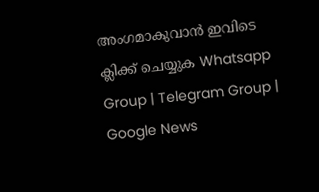അംഗമാകുവാൻ ഇവിടെ ക്ലിക്ക് ചെയ്യുക Whatsapp Group | Telegram Group | Google News